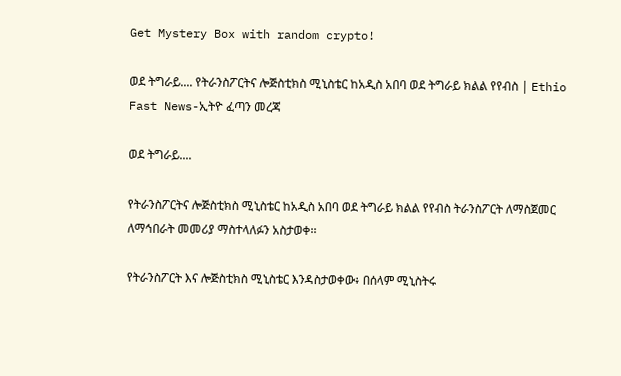Get Mystery Box with random crypto!

ወደ ትግራይ.... የትራንስፖርትና ሎጅስቲክስ ሚኒስቴር ከአዲስ አበባ ወደ ትግራይ ክልል የየብስ | Ethio Fast News-ኢትዮ ፈጣን መረጃ

ወደ ትግራይ....

የትራንስፖርትና ሎጅስቲክስ ሚኒስቴር ከአዲስ አበባ ወደ ትግራይ ክልል የየብስ ትራንስፖርት ለማስጀመር ለማኅበራት መመሪያ ማስተላለፉን አስታወቀ፡፡

የትራንስፖርት እና ሎጅስቲክስ ሚኒስቴር እንዳስታወቀው፥ በሰላም ሚኒስትሩ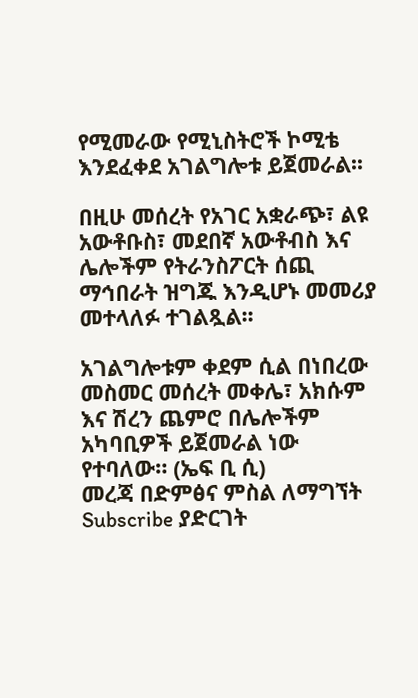የሚመራው የሚኒስትሮች ኮሚቴ እንደፈቀደ አገልግሎቱ ይጀመራል፡፡

በዚሁ መሰረት የአገር አቋራጭ፣ ልዩ አውቶቡስ፣ መደበኛ አውቶብስ እና ሌሎችም የትራንስፖርት ሰጪ ማኅበራት ዝግጁ እንዲሆኑ መመሪያ መተላለፉ ተገልጿል፡፡

አገልግሎቱም ቀደም ሲል በነበረው መስመር መሰረት መቀሌ፣ አክሱም እና ሽረን ጨምሮ በሌሎችም አካባቢዎች ይጀመራል ነው የተባለው። (ኤፍ ቢ ሲ)
መረጃ በድምፅና ምስል ለማግኘት Subscribe ያድርገት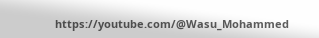https://youtube.com/@Wasu_Mohammed